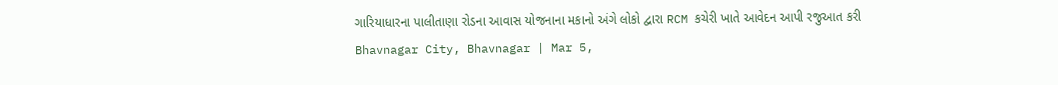ગારિયાધારના પાલીતાણા રોડના આવાસ યોજનાના મકાનો અંગે લોકો દ્વારા RCM કચેરી ખાતે આવેદન આપી રજુઆત કરી
Bhavnagar City, Bhavnagar | Mar 5,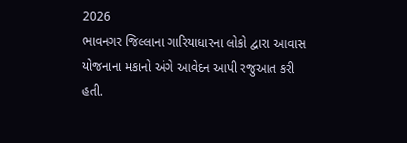2026
ભાવનગર જિલ્લાના ગારિયાધારના લોકો દ્વારા આવાસ યોજનાના મકાનો અંગે આવેદન આપી રજુઆત કરી હતી.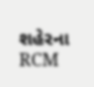શહેરના RCM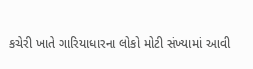કચેરી ખાતે ગારિયાધારના લોકો મોટી સંખ્યામાં આવી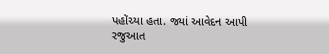પહોંચ્યા હતા. જ્યાં આવેદન આપી રજુઆત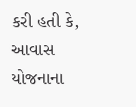કરી હતી કે, આવાસ યોજનાના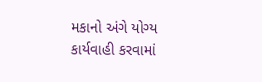મકાનો અંગે યોગ્ય કાર્યવાહી કરવામાં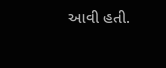આવી હતી.